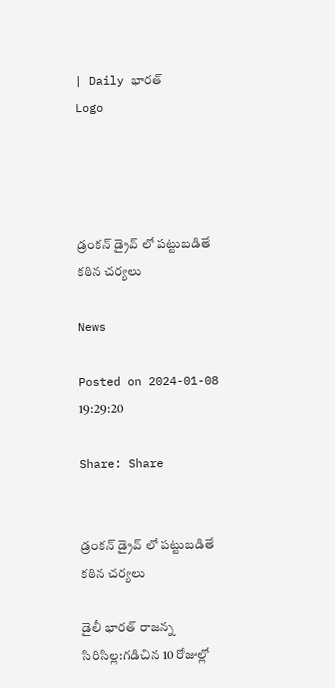| Daily భారత్
Logo




డ్రంకన్ డ్రైవ్ లో పట్టుబడితే కఠిన చర్యలు

News

Posted on 2024-01-08 19:29:20

Share: Share


డ్రంకన్ డ్రైవ్ లో పట్టుబడితే కఠిన చర్యలు

డైలీ భారత్ రాజన్న సిరిసిల్ల:గడిచిన 10 రోజుల్లో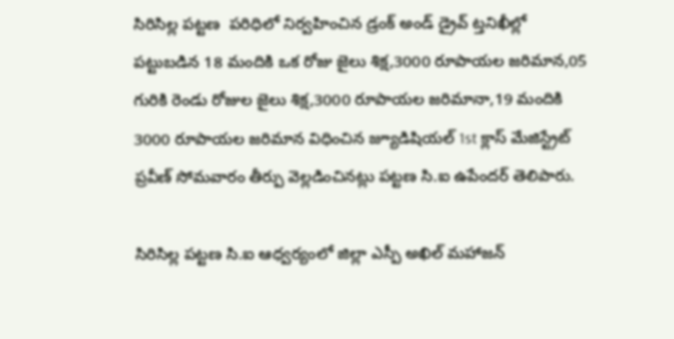సిరిసిల్ల పట్టణ  పరిధిలో నిర్వహించిన డ్రంక్ అండ్ డ్రైవ్ ట్తనిఖీల్లో పట్టుబడిన 18 మందికి ఒక రోజు జైలు శిక్ష,3000 రూపాయల జరిమాన,05 గురికి రెండు రోజుల జైలు శిక్ష,3000 రూపాయల జరిమానా,19 మందికి 3000 రూపాయల జరిమాన విధించిన జ్యూడిషియల్ 1st క్లాస్ మేజిస్ట్రేట్ ప్రవీణ్ సోమవారం తీర్పు వెల్లడించినట్లు పట్టణ సి.ఐ ఉపేందర్ తెలిపారు.

సిరిసిల్ల పట్టణ సి.ఐ ఆధ్వర్యంలో జిల్లా ఎస్పీ అఖిల్ మహాజన్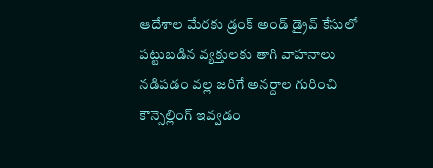ఆదేశాల మేరకు డ్రంక్ అండ్ డ్రైవ్ కేసులో పట్టుబడిన వ్యక్తులకు తాగి వాహనాలు నడిపడం వల్ల జరిగే అనర్దాల గురించి కౌన్సెల్లింగ్ ఇవ్వడం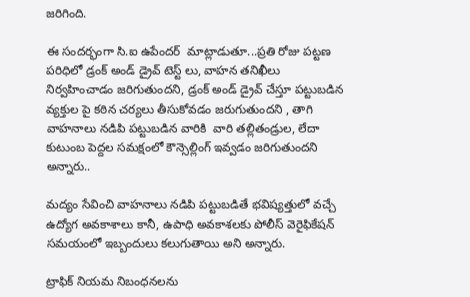జరిగింది.

ఈ సందర్భంగా సి.ఐ ఉపేందర్  మాట్లాడుతూ...ప్రతి రోజు పట్టణ  పరిధిలో డ్రంక్ అండ్ డ్రైవ్ టెస్ట్ లు, వాహన తనిఖీలు నిర్వహించాడం జరిగుతుందని, డ్రంక్ అండ్ డ్రైవ్ చేస్తూ పట్టుబడిన వ్యక్తుల పై కఠిన చర్యలు తీసుకోవడం జరుగుతుందని , తాగి వాహనాలు నడిపి పట్టుబడిన వారికి  వారి తల్లితండ్రుల, లేదా కుటుంబ పెద్దల సమక్షంలో కౌన్సెల్లింగ్ ఇవ్వడం జరిగుతుందని అన్నారు..

మద్యం సేవించి వాహనాలు నడిపి పట్టుబడితే భవిష్యత్తులో వచ్చే ఉద్యోగ అవకాశాలు కానీ, ఉపాధి అవకాశలకు పోలీస్ వెరైఫికేషన్ సమయంలో ఇబ్బందులు కలుగుతాయి అని అన్నారు.

ట్రాఫిక్ నియమ నిబంధనలను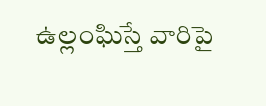ఉల్లంఘిస్తే వారిపై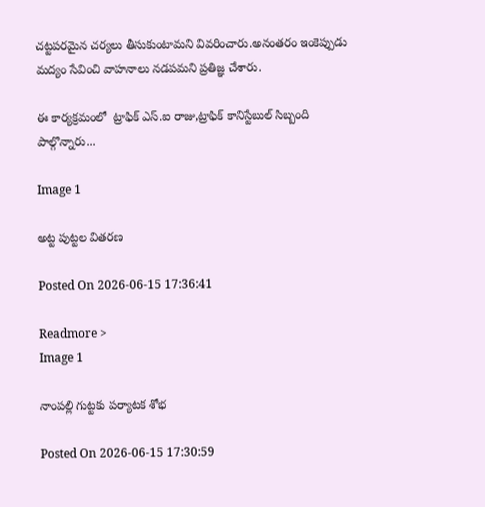చట్టపరమైన చర్యలు తీసుకుంటామని వివరించారు.అనంతరం ఇంకెప్పుడు మద్యం సేవించి వాహనాలు నడపమని ప్రతిజ్ఞ చేశారు.

ఈ కార్యక్రమంలో  ట్రాఫిక్ ఎస్.ఐ రాజు,ట్రాఫిక్ కానిస్టేబుల్ సిబ్బంది పాల్గొన్నారు...

Image 1

అట్ట పుట్టల వితరణ

Posted On 2026-06-15 17:36:41

Readmore >
Image 1

నాంపల్లి గుట్టకు పర్యాటక శోభ

Posted On 2026-06-15 17:30:59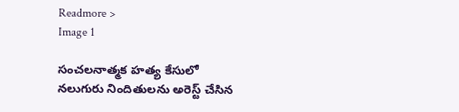Readmore >
Image 1

సంచలనాత్మక హత్య కేసులో నలుగురు నిందితులను అరెస్ట్ చేసిన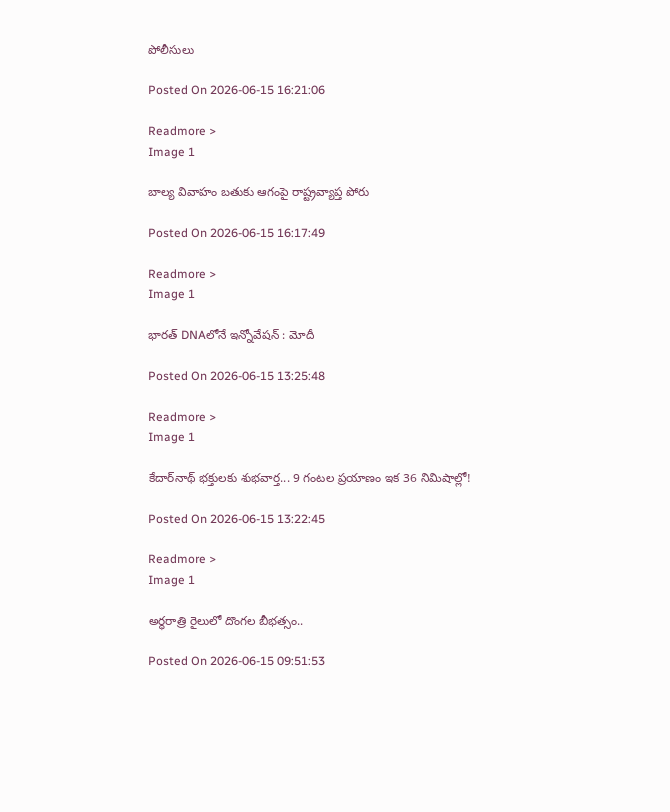పోలీసులు

Posted On 2026-06-15 16:21:06

Readmore >
Image 1

బాల్య వివాహం బతుకు ఆగంపై రాష్ట్రవ్యాప్త పోరు

Posted On 2026-06-15 16:17:49

Readmore >
Image 1

భారత్‌ DNAలోనే ఇన్నోవేషన్‌ : మోదీ

Posted On 2026-06-15 13:25:48

Readmore >
Image 1

కేదార్‌నాథ్ భక్తులకు శుభవార్త... 9 గంటల ప్రయాణం ఇక 36 నిమిషాల్లో!

Posted On 2026-06-15 13:22:45

Readmore >
Image 1

అర్ధరాత్రి రైలులో దొంగల బీభత్సం..

Posted On 2026-06-15 09:51:53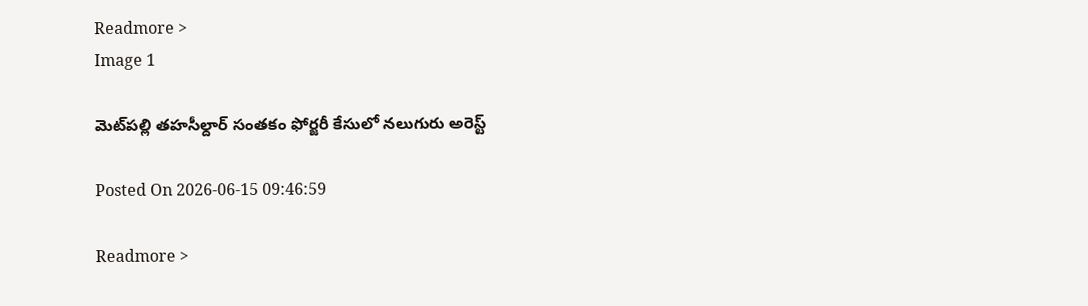Readmore >
Image 1

మెట్‌పల్లి తహసీల్దార్ సంతకం ఫోర్జరీ కేసులో నలుగురు అరెస్ట్

Posted On 2026-06-15 09:46:59

Readmore >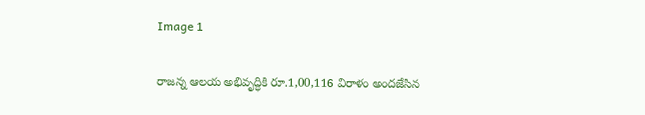Image 1

రాజన్న ఆలయ అభివృద్ధికి రూ.1,00,116 విరాళం అందజేసిన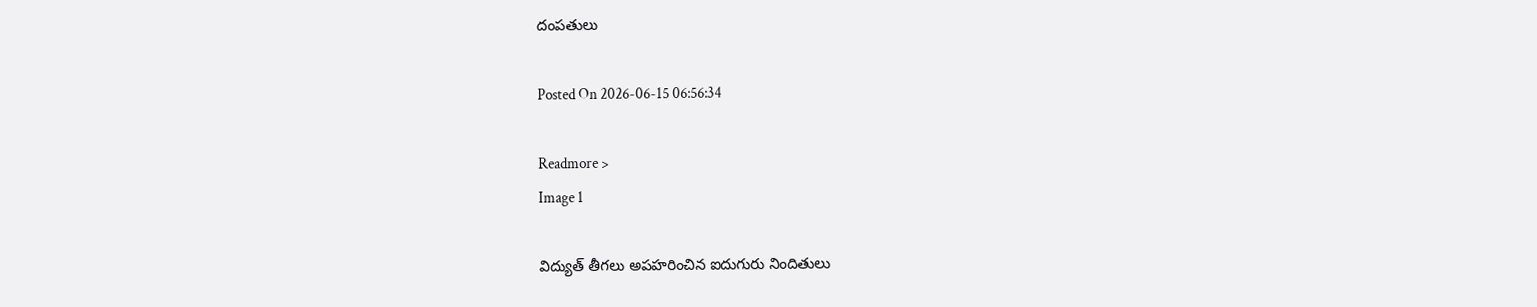దంపతులు

Posted On 2026-06-15 06:56:34

Readmore >
Image 1

విద్యుత్ తీగలు అపహరించిన ఐదుగురు నిందితులు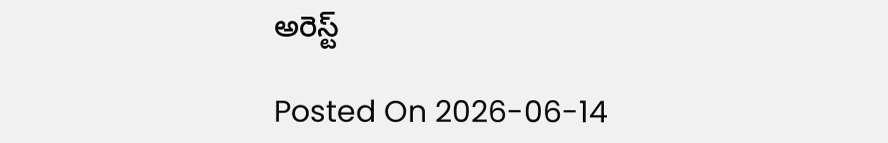అరెస్ట్

Posted On 2026-06-14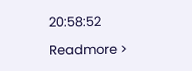20:58:52

Readmore >